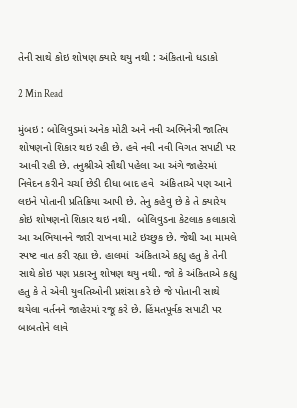તેની સાથે કોઇ શોષણ ક્યારે થયુ નથી : અંકિતાનો ધડાકો

2 Min Read

મુંબઇ : બોલિવુડમાં અનેક મોટી અને નવી અભિનેત્રી જાતિય શોષણનો શિકાર થઇ રહી છે. હવે નવી નવી વિગત સપાટી પર આવી રહી છે. તનુશ્રીએ સૌથી પહેલા આ અંગે જાહેરમાં નિવેદન કરીને ચર્ચા છેડી દીધા બાદ હવે  અંકિતાએ પણ આને લઇને પોતાની પ્રતિક્રિયા આપી છે. તેનુ કહેવુ છે કે તે ક્યારેય કોઇ શોષણનો શિકાર થઇ નથી.  બોલિવુડના કેટલાક કલાકારો આ અભિયાનને જારી રાખવા માટે ઇચ્છુક છે. જેથી આ મામલે સ્પષ્ટ વાત કરી રહ્યા છે. હાલમાં  અંકિતાએ કહ્યુ હતુ કે તેની સાથે કોઇ પણ પ્રકારનુ શોષણ થયુ નથી. જો કે અંકિતાએ કહ્યુ હતુ કે તે એવી યુવતિઓની પ્રશંસા કરે છે જે પોતાની સાથે થયેલા વર્તનને જાહેરમાં રજૂ કરે છે. હિંમતપૂર્વક સપાટી પર બાબતોને લાવે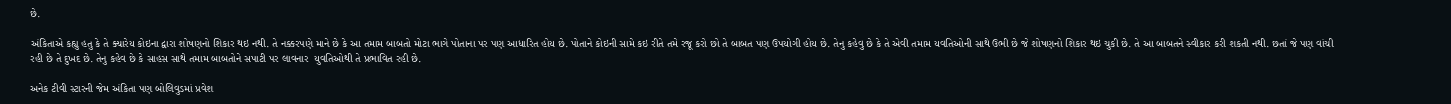છે.

અંકિતાએ કહ્યુ હતુ કે તે ક્યારેય કોઇના દ્વારા શોષણનો શિકાર થઇ નથી. તે નક્કરપણે માને છે કે આ તમામ બાબતો મોટા ભાગે પોતાના પર પણ આધારિત હોય છે. પોતાને કોઇની સામે કઇ રીતે તમે રજૂ કરો છો તે બાબત પણ ઉપયોગી હોય છે. તેનુ કહેવુ છે કે તે એવી તમામ યવતિઓની સાથે ઉભી છે જે શોષણનો શિકાર થઇ ચુકી છે. તે આ બાબતને સ્વીકાર કરી શકતી નથી. છતાં જે પણ વાંચી રહી છે તે દુખદ છે. તેનુ કહેવ છે કે સાહસ સાથે તમામ બાબતોને સપાટી પર લાવનાર  યુવતિઓથી તે પ્રભાવિત રહી છે.

અનેક ટીવી સ્ટારની જેમ અંકિતા પણ બોલિવુડમાં પ્રવેશ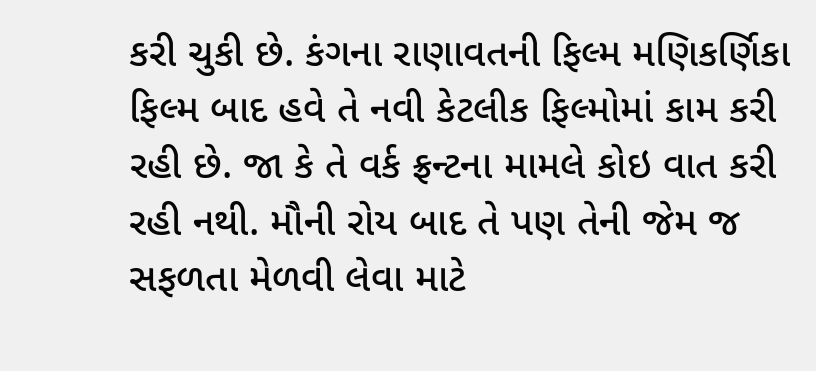કરી ચુકી છે. કંગના રાણાવતની ફિલ્મ મણિકર્ણિકા ફિલ્મ બાદ હવે તે નવી કેટલીક ફિલ્મોમાં કામ કરી રહી છે. જા કે તે વર્ક ફ્રન્ટના મામલે કોઇ વાત કરી રહી નથી. મૌની રોય બાદ તે પણ તેની જેમ જ સફળતા મેળવી લેવા માટે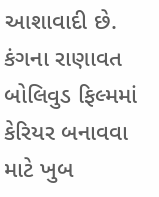આશાવાદી છે. કંગના રાણાવત બોલિવુડ ફિલ્મમાં કેરિયર બનાવવા માટે ખુબ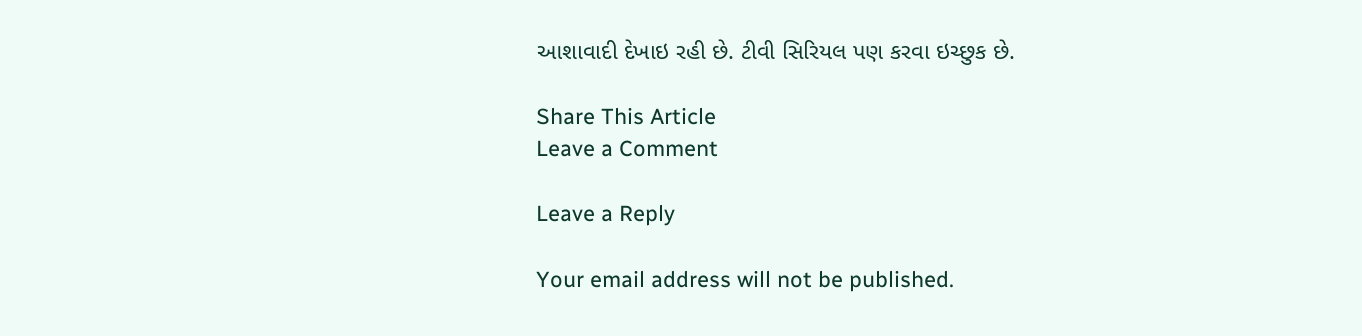આશાવાદી દેખાઇ રહી છે. ટીવી સિરિયલ પણ કરવા ઇચ્છુક છે.

Share This Article
Leave a Comment

Leave a Reply

Your email address will not be published.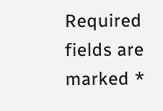Required fields are marked *